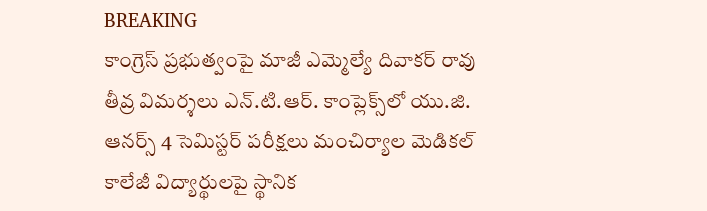BREAKING
కాంగ్రెస్ ప్రభుత్వంపై మాజీ ఎమ్మెల్యే దివాకర్ రావు తీవ్ర విమర్శలు ఎన్.టి.ఆర్. కాంప్లెక్స్‌లో యు.జి. ఆనర్స్ 4 సెమిస్టర్ పరీక్షలు మంచిర్యాల మెడికల్ కాలేజీ విద్యార్థులపై స్థానిక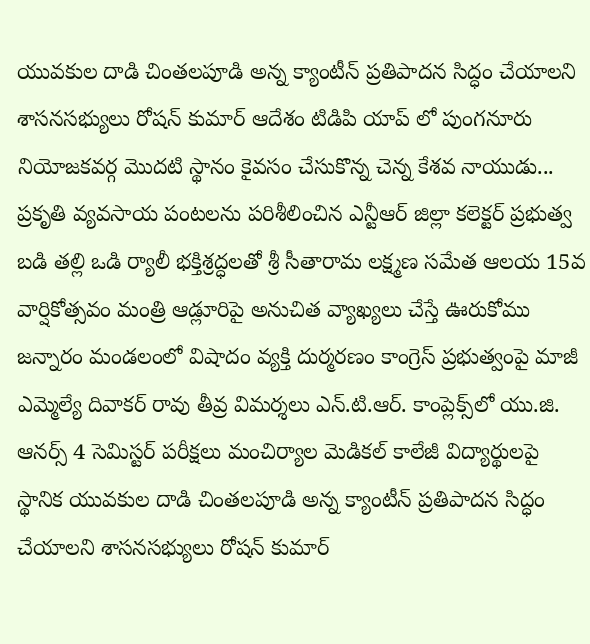యువకుల దాడి చింతలపూడి అన్న క్యాంటీన్ ప్రతిపాదన సిద్ధం చేయాలని శాసనసభ్యులు రోషన్ కుమార్ ఆదేశం టిడిపి యాప్ లో పుంగనూరు నియోజకవర్గ మొదటి స్థానం కైవసం చేసుకొన్న చెన్న కేశవ నాయుడు... ప్రకృతి వ్యవసాయ పంటలను పరిశీలించిన ఎన్టీఆర్ జిల్లా కలెక్టర్ ప్రభుత్వ బడి తల్లి ఒడి ర్యాలీ భక్తిశ్రద్ధలతో శ్రీ సీతారామ లక్ష్మణ సమేత ఆలయ 15వ వార్షికోత్సవం మంత్రి ఆడ్లూరిపై అనుచిత వ్యాఖ్యలు చేస్తే ఊరుకోము జన్నారం మండలంలో విషాదం వ్యక్తి దుర్మరణం కాంగ్రెస్ ప్రభుత్వంపై మాజీ ఎమ్మెల్యే దివాకర్ రావు తీవ్ర విమర్శలు ఎన్.టి.ఆర్. కాంప్లెక్స్‌లో యు.జి. ఆనర్స్ 4 సెమిస్టర్ పరీక్షలు మంచిర్యాల మెడికల్ కాలేజీ విద్యార్థులపై స్థానిక యువకుల దాడి చింతలపూడి అన్న క్యాంటీన్ ప్రతిపాదన సిద్ధం చేయాలని శాసనసభ్యులు రోషన్ కుమార్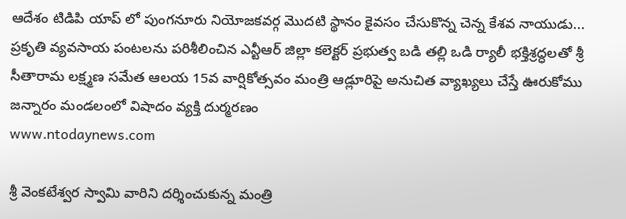ఆదేశం టిడిపి యాప్ లో పుంగనూరు నియోజకవర్గ మొదటి స్థానం కైవసం చేసుకొన్న చెన్న కేశవ నాయుడు... ప్రకృతి వ్యవసాయ పంటలను పరిశీలించిన ఎన్టీఆర్ జిల్లా కలెక్టర్ ప్రభుత్వ బడి తల్లి ఒడి ర్యాలీ భక్తిశ్రద్ధలతో శ్రీ సీతారామ లక్ష్మణ సమేత ఆలయ 15వ వార్షికోత్సవం మంత్రి ఆడ్లూరిపై అనుచిత వ్యాఖ్యలు చేస్తే ఊరుకోము జన్నారం మండలంలో విషాదం వ్యక్తి దుర్మరణం
www.ntodaynews.com

శ్రీ వెంకటేశ్వర స్వామి వారిని దర్శించుకున్న మంత్రి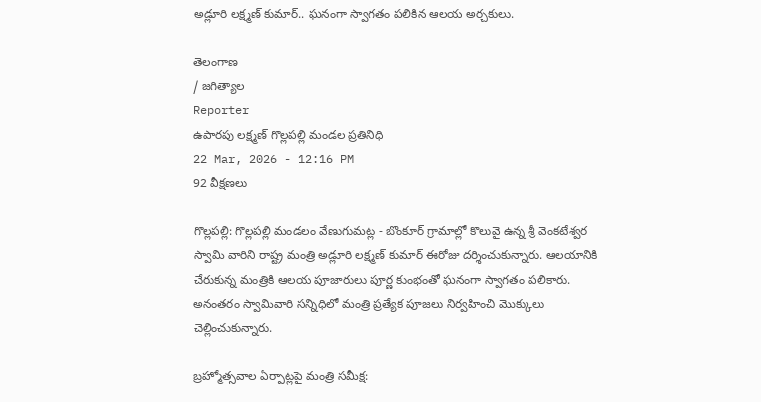అడ్లూరి లక్ష్మణ్ కుమార్.. ఘనంగా స్వాగతం పలికిన ఆలయ అర్చకులు.

తెలంగాణ
/ జగిత్యాల
Reporter
ఉపారపు లక్ష్మణ్ గొల్లపల్లి మండల ప్రతినిధి
22 Mar, 2026 - 12:16 PM
92 వీక్షణలు

గొల్లపల్లి: గొల్లపల్లి మండలం వేణుగుమట్ల - బొంకూర్ గ్రామాల్లో కొలువై ఉన్న శ్రీ వెంకటేశ్వర స్వామి వారిని రాష్ట్ర మంత్రి అడ్లూరి లక్ష్మణ్ కుమార్ ఈరోజు దర్శించుకున్నారు. ఆలయానికి చేరుకున్న మంత్రికి ఆలయ పూజారులు పూర్ణ కుంభంతో ఘనంగా స్వాగతం పలికారు. అనంతరం స్వామివారి సన్నిధిలో మంత్రి ప్రత్యేక పూజలు నిర్వహించి మొక్కులు చెల్లించుకున్నారు.

బ్రహ్మోత్సవాల ఏర్పాట్లపై మంత్రి సమీక్ష: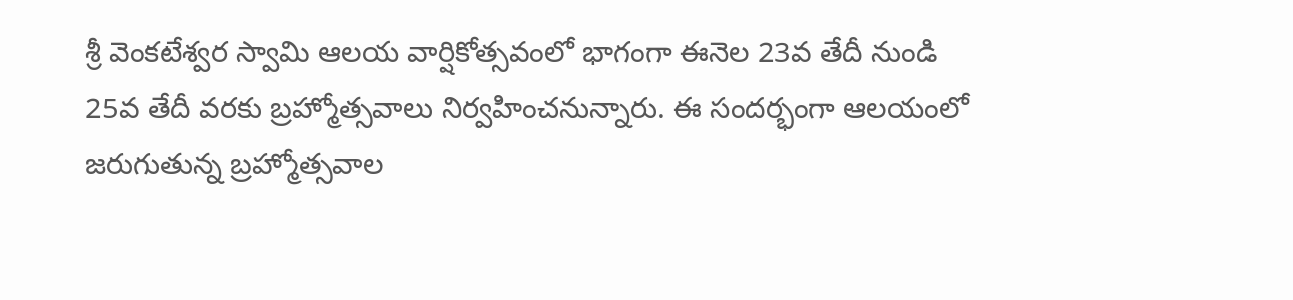శ్రీ వెంకటేశ్వర స్వామి ఆలయ వార్షికోత్సవంలో భాగంగా ఈనెల 23వ తేదీ నుండి 25వ తేదీ వరకు బ్రహ్మోత్సవాలు నిర్వహించనున్నారు. ఈ సందర్భంగా ఆలయంలో జరుగుతున్న బ్రహ్మోత్సవాల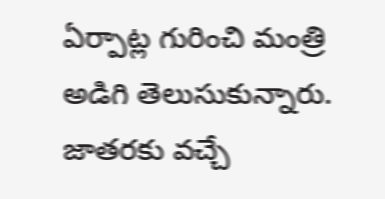ఏర్పాట్ల గురించి మంత్రి అడిగి తెలుసుకున్నారు. జాతరకు వచ్చే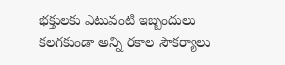భక్తులకు ఎటువంటి ఇబ్బందులు కలగకుండా అన్ని రకాల సౌకర్యాలు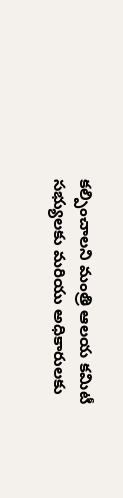కల్పించాలని మంత్రి ఆలయ కమిటీ సభ్యులకు మరియు అధికారులకు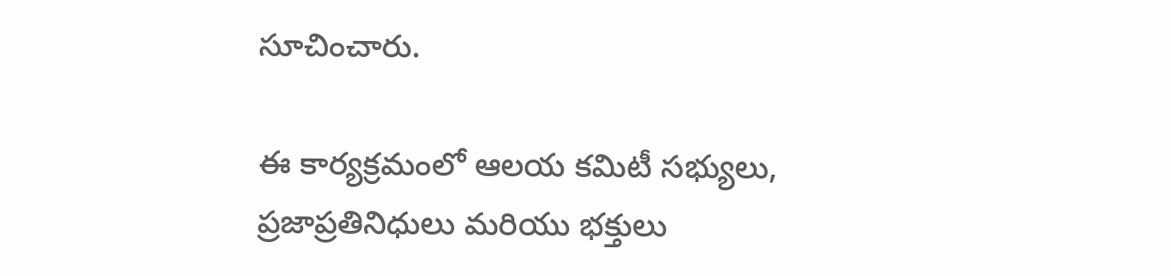సూచించారు.

ఈ కార్యక్రమంలో ఆలయ కమిటీ సభ్యులు, ప్రజాప్రతినిధులు మరియు భక్తులు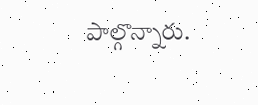పాల్గొన్నారు.